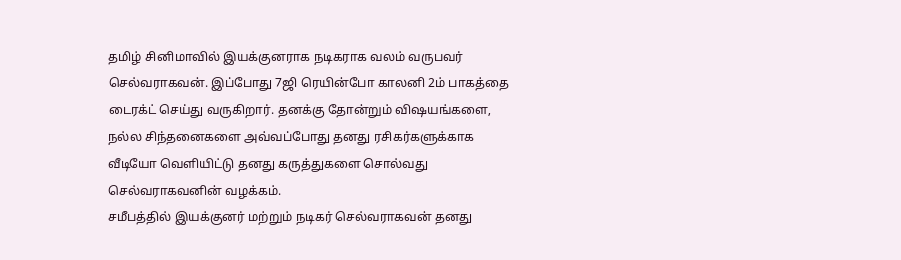தமிழ் சினிமாவில் இயக்குனராக நடிகராக வலம் வருபவர் செல்வராகவன். இப்போது 7ஜி ரெயின்போ காலனி 2ம் பாகத்தை டைரக்ட் செய்து வருகிறார். தனக்கு தோன்றும் விஷயங்களை, நல்ல சிந்தனைகளை அவ்வப்போது தனது ரசிகர்களுக்காக வீடியோ வெளியிட்டு தனது கருத்துகளை சொல்வது செல்வராகவனின் வழக்கம்.
சமீபத்தில் இயக்குனர் மற்றும் நடிகர் செல்வராகவன் தனது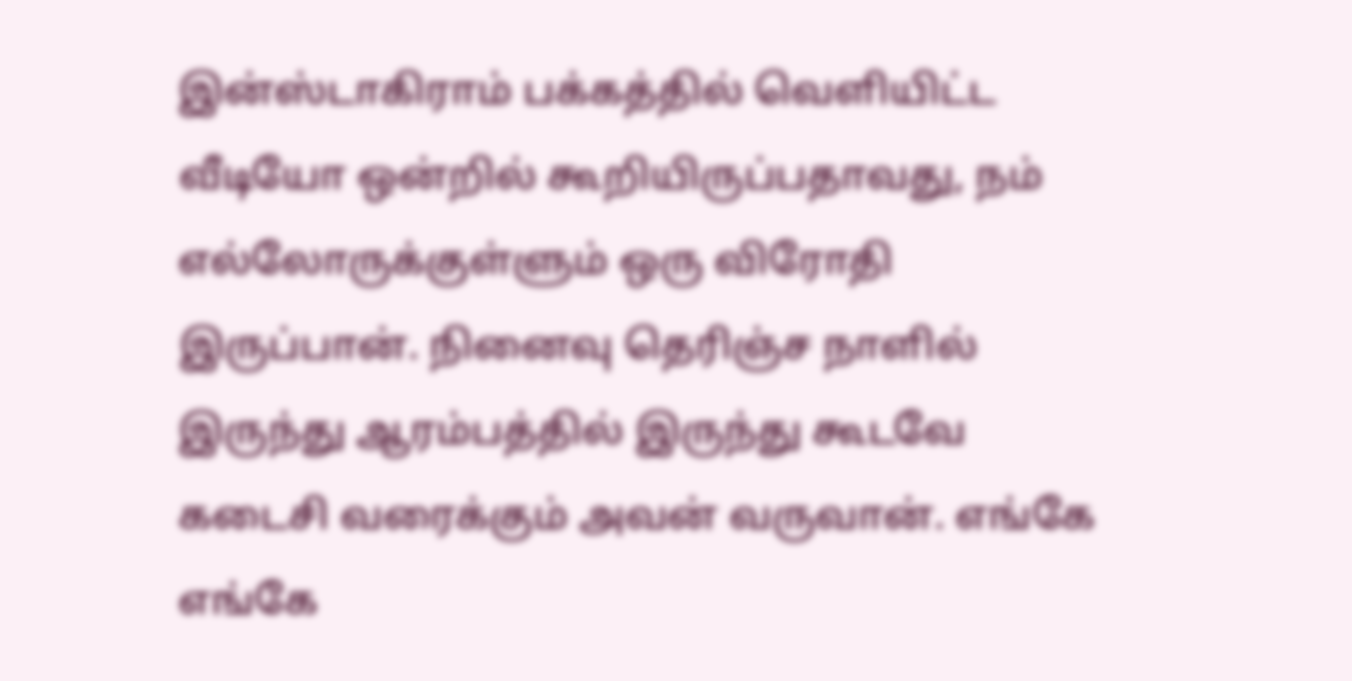இன்ஸ்டாகிராம் பக்கத்தில் வெளியிட்ட வீடியோ ஒன்றில் கூறியிருப்பதாவது, நம் எல்லோருக்குள்ளும் ஒரு விரோதி இருப்பான். நினைவு தெரிஞ்ச நாளில் இருந்து ஆரம்பத்தில் இருந்து கூடவே கடைசி வரைக்கும் அவன் வருவான். எங்கே எங்கே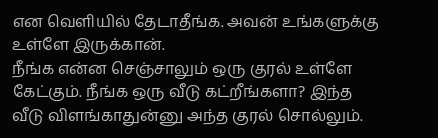என வெளியில் தேடாதீங்க. அவன் உங்களுக்கு உள்ளே இருக்கான்.
நீங்க என்ன செஞ்சாலும் ஒரு குரல் உள்ளே கேட்கும். நீங்க ஒரு வீடு கட்றீங்களா? இந்த வீடு விளங்காதுன்னு அந்த குரல் சொல்லும்.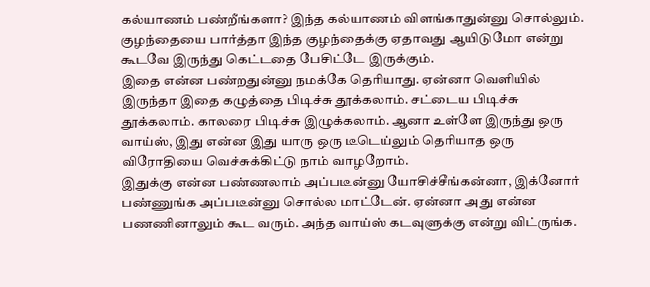கல்யாணம் பண்றீங்களா? இந்த கல்யாணம் விளங்காதுன்னு சொல்லும். குழந்தையை பார்த்தா இந்த குழந்தைக்கு ஏதாவது ஆயிடுமோ என்று கூடவே இருந்து கெட்டதை பேசிட்டே இருக்கும்.
இதை என்ன பண்றதுன்னு நமக்கே தெரியாது. ஏன்னா வெளியில் இருந்தா இதை கழுத்தை பிடிச்சு தூக்கலாம். சட்டைய பிடிச்சு தூக்கலாம். காலரை பிடிச்சு இழுக்கலாம். ஆனா உள்ளே இருந்து ஒரு வாய்ஸ், இது என்ன இது யாரு ஒரு டீடெய்லும் தெரியாத ஒரு விரோதியை வெச்சுக்கிட்டு நாம் வாழறோம்.
இதுக்கு என்ன பண்ணலாம் அப்படீன்னு யோசிச்சீங்கன்னா, இக்னோர் பண்ணுங்க அப்படீன்னு சொல்ல மாட்டேன். ஏன்னா அது என்ன பணணினாலும் கூட வரும். அந்த வாய்ஸ் கடவுளுக்கு என்று விட்ருங்க.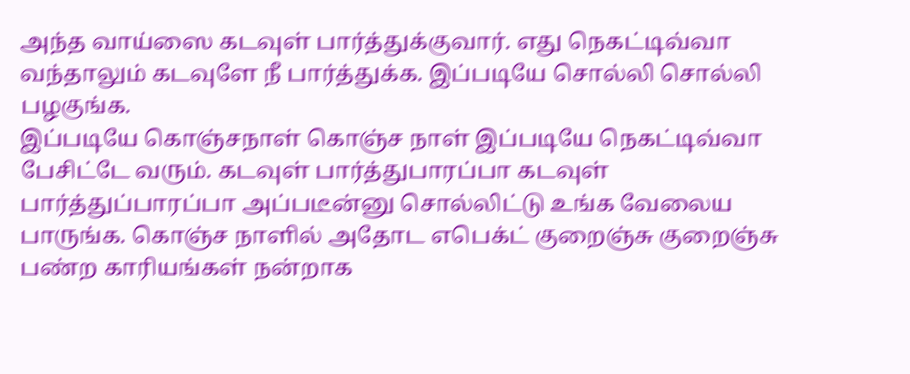அந்த வாய்ஸை கடவுள் பார்த்துக்குவார். எது நெகட்டிவ்வா வந்தாலும் கடவுளே நீ பார்த்துக்க. இப்படியே சொல்லி சொல்லி பழகுங்க.
இப்படியே கொஞ்சநாள் கொஞ்ச நாள் இப்படியே நெகட்டிவ்வா பேசிட்டே வரும். கடவுள் பார்த்துபாரப்பா கடவுள் பார்த்துப்பாரப்பா அப்படீன்னு சொல்லிட்டு உங்க வேலைய பாருங்க. கொஞ்ச நாளில் அதோட எபெக்ட் குறைஞ்சு குறைஞ்சு பண்ற காரியங்கள் நன்றாக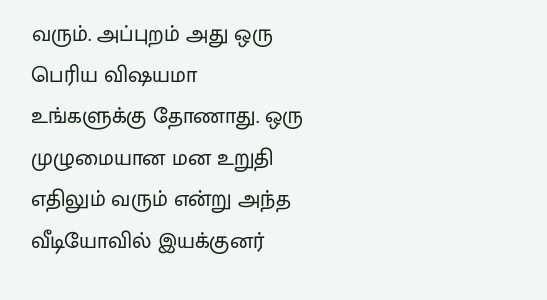வரும். அப்புறம் அது ஒரு பெரிய விஷயமா உங்களுக்கு தோணாது. ஒரு முழுமையான மன உறுதி எதிலும் வரும் என்று அந்த வீடியோவில் இயக்குனர்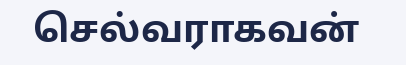செல்வராகவன்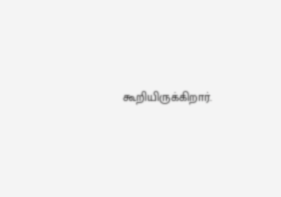கூறியிருக்கிறார்.